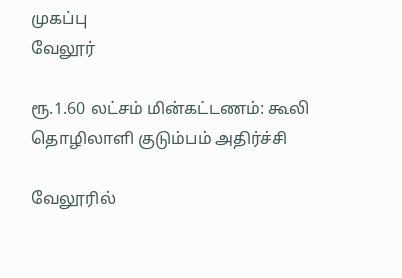முகப்பு
வேலூர்

ரூ.1.60 லட்சம் மின்கட்டணம்: கூலி தொழிலாளி குடும்பம் அதிர்ச்சி

வேலூரில்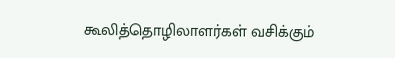கூலித்தொழிலாளர்கள் வசிக்கும்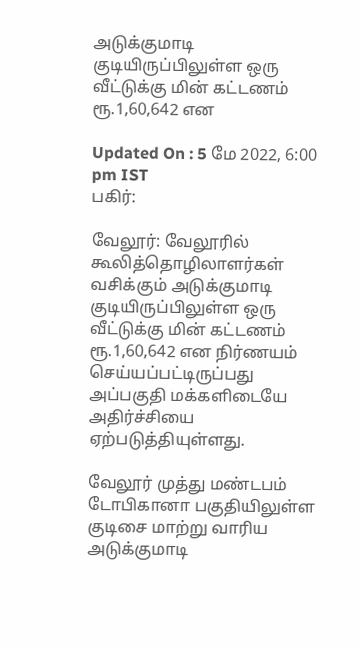அடுக்குமாடி குடியிருப்பிலுள்ள ஒரு வீட்டுக்கு மின் கட்டணம் ரூ.1,60,642 என

Updated On : 5 மே 2022, 6:00 pm IST
பகிர்:

வேலூர்: வேலூரில் கூலித்தொழிலாளர்கள் வசிக்கும் அடுக்குமாடி குடியிருப்பிலுள்ள ஒரு வீட்டுக்கு மின் கட்டணம் ரூ.1,60,642 என நிர்ணயம் செய்யப்பட்டிருப்பது அப்பகுதி மக்களிடையே அதிர்ச்சியை ஏற்படுத்தியுள்ளது.

வேலூர் முத்து மண்டபம் டோபிகானா பகுதியிலுள்ள குடிசை மாற்று வாரிய அடுக்குமாடி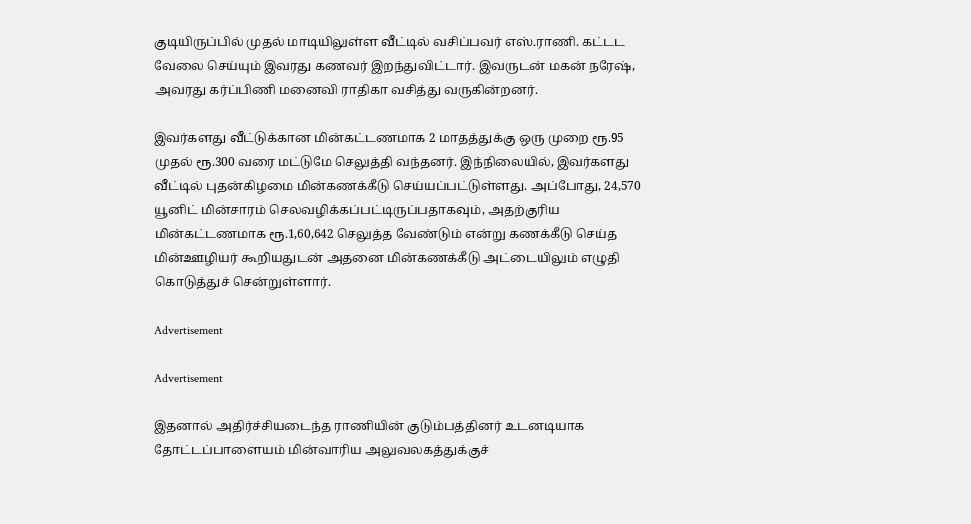குடியிருப்பில் முதல் மாடியிலுள்ள வீட்டில் வசிப்பவர் எஸ்.ராணி. கட்டட வேலை செய்யும் இவரது கணவர் இறந்துவிட்டார். இவருடன் மகன் நரேஷ், அவரது கர்ப்பிணி மனைவி ராதிகா வசித்து வருகின்றனர்.

இவர்களது வீட்டுக்கான மின்கட்டணமாக 2 மாதத்துக்கு ஒரு முறை ரூ.95 முதல் ரூ.300 வரை மட்டுமே செலுத்தி வந்தனர். இந்நிலையில், இவர்களது வீட்டில் புதன்கிழமை மின்கணக்கீடு செய்யப்பட்டுள்ளது. அப்போது, 24,570 யூனிட் மின்சாரம் செலவழிக்கப்பட்டிருப்பதாகவும், அதற்குரிய மின்கட்டணமாக ரூ.1,60,642 செலுத்த வேண்டும் என்று கணக்கீடு செய்த மின்ஊழியர் கூறியதுடன் அதனை மின்கணக்கீடு அட்டையிலும் எழுதி கொடுத்துச் சென்றுள்ளார்.

Advertisement

Advertisement

இதனால் அதிர்ச்சியடைந்த ராணியின் குடும்பத்தினர் உடனடியாக தோட்டப்பாளையம் மின்வாரிய அலுவலகத்துக்குச்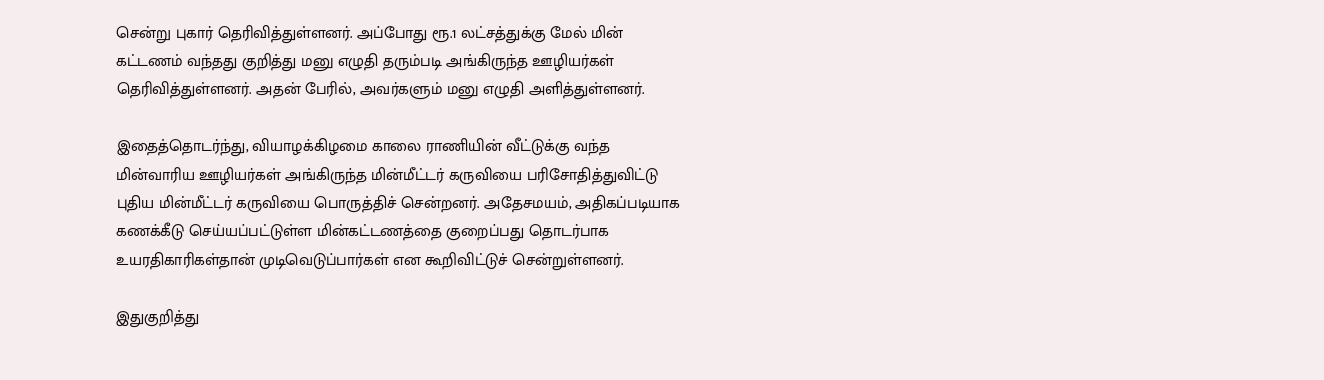சென்று புகார் தெரிவித்துள்ளனர். அப்போது ரூ.1 லட்சத்துக்கு மேல் மின் கட்டணம் வந்தது குறித்து மனு எழுதி தரும்படி அங்கிருந்த ஊழியர்கள் தெரிவித்துள்ளனர். அதன் பேரில், அவர்களும் மனு எழுதி அளித்துள்ளனர்.

இதைத்தொடர்ந்து, வியாழக்கிழமை காலை ராணியின் வீட்டுக்கு வந்த மின்வாரிய ஊழியர்கள் அங்கிருந்த மின்மீட்டர் கருவியை பரிசோதித்துவிட்டு புதிய மின்மீட்டர் கருவியை பொருத்திச் சென்றனர். அதேசமயம், அதிகப்படியாக கணக்கீடு செய்யப்பட்டுள்ள மின்கட்டணத்தை குறைப்பது தொடர்பாக உயரதிகாரிகள்தான் முடிவெடுப்பார்கள் என கூறிவிட்டுச் சென்றுள்ளனர்.

இதுகுறித்து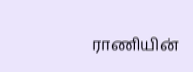ராணியின்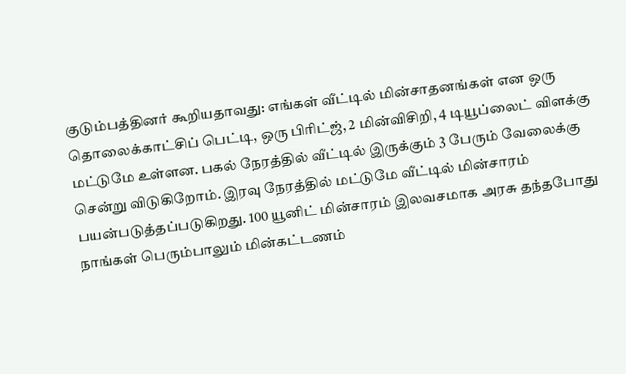குடும்பத்தினர் கூறியதாவது: எங்கள் வீட்டில் மின்சாதனங்கள் என ஒரு தொலைக்காட்சிப் பெட்டி, ஒரு பிரிட்ஜ், 2 மின்விசிறி, 4 டியூப்லைட் விளக்கு மட்டுமே உள்ளன. பகல் நேரத்தில் வீட்டில் இருக்கும் 3 பேரும் வேலைக்கு சென்று விடுகிறோம். இரவு நேரத்தில் மட்டுமே வீட்டில் மின்சாரம் பயன்படுத்தப்படுகிறது. 100 யூனிட் மின்சாரம் இலவசமாக அரசு தந்தபோது நாங்கள் பெரும்பாலும் மின்கட்டணம்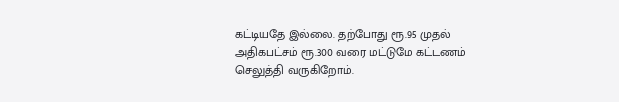கட்டியதே இல்லை. தற்போது ரூ.95 முதல் அதிகபட்சம் ரூ.300 வரை மட்டுமே கட்டணம் செலுத்தி வருகிறோம்.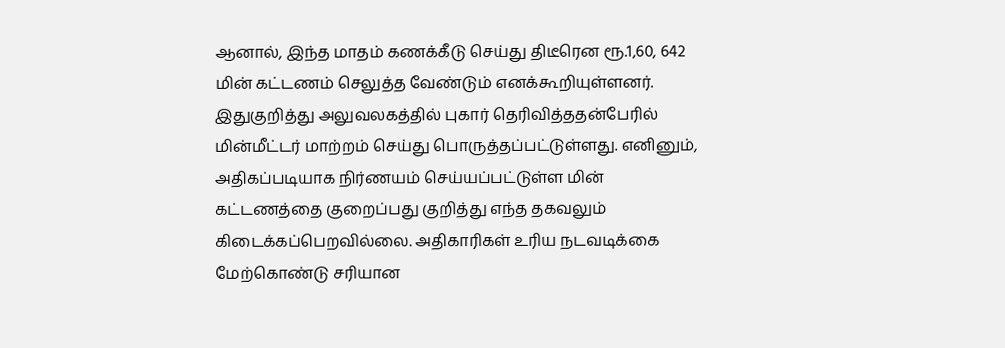ஆனால், இந்த மாதம் கணக்கீடு செய்து திடீரென ரூ.1,60, 642 மின் கட்டணம் செலுத்த வேண்டும் எனக்கூறியுள்ளனர். இதுகுறித்து அலுவலகத்தில் புகார் தெரிவித்ததன்பேரில் மின்மீட்டர் மாற்றம் செய்து பொருத்தப்பட்டுள்ளது. எனினும், அதிகப்படியாக நிர்ணயம் செய்யப்பட்டுள்ள மின் கட்டணத்தை குறைப்பது குறித்து எந்த தகவலும் கிடைக்கப்பெறவில்லை. அதிகாரிகள் உரிய நடவடிக்கை மேற்கொண்டு சரியான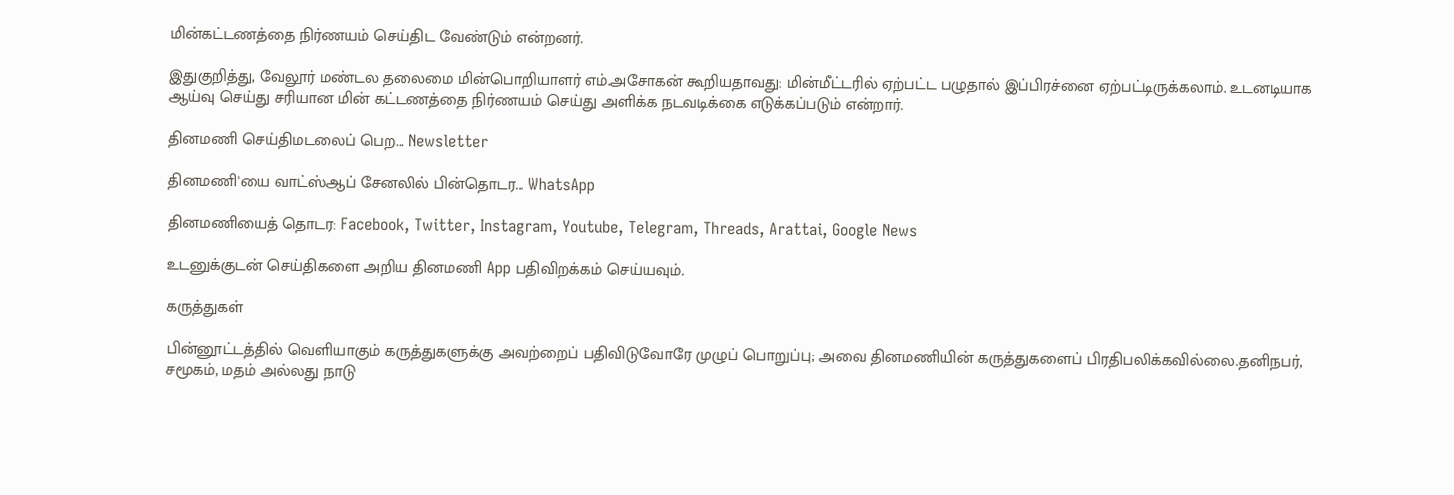மின்கட்டணத்தை நிர்ணயம் செய்திட வேண்டும் என்றனர்.

இதுகுறித்து, வேலூர் மண்டல தலைமை மின்பொறியாளர் எம்.அசோகன் கூறியதாவது: மின்மீட்டரில் ஏற்பட்ட பழுதால் இப்பிரச்னை ஏற்பட்டிருக்கலாம். உடனடியாக ஆய்வு செய்து சரியான மின் கட்டணத்தை நிர்ணயம் செய்து அளிக்க நடவடிக்கை எடுக்கப்படும் என்றார்.

தினமணி செய்திமடலைப் பெற... Newsletter

தினமணி'யை வாட்ஸ்ஆப் சேனலில் பின்தொடர... WhatsApp

தினமணியைத் தொடர: Facebook, Twitter, Instagram, Youtube, Telegram, Threads, Arattai, Google News

உடனுக்குடன் செய்திகளை அறிய தினமணி App பதிவிறக்கம் செய்யவும்.

கருத்துகள்

பின்னூட்டத்தில் வெளியாகும் கருத்துகளுக்கு அவற்றைப் பதிவிடுவோரே முழுப் பொறுப்பு; அவை தினமணியின் கருத்துகளைப் பிரதிபலிக்கவில்லை.தனிநபர், சமூகம், மதம் அல்லது நாடு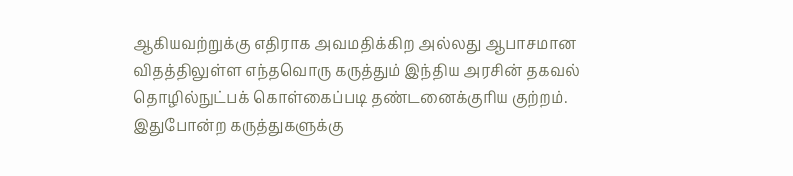ஆகியவற்றுக்கு எதிராக அவமதிக்கிற அல்லது ஆபாசமான விதத்திலுள்ள எந்தவொரு கருத்தும் இந்திய அரசின் தகவல் தொழில்நுட்பக் கொள்கைப்படி தண்டனைக்குரிய குற்றம். இதுபோன்ற கருத்துகளுக்கு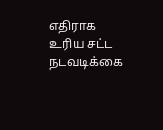எதிராக உரிய சட்ட நடவடிக்கை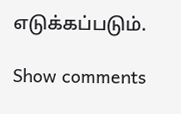எடுக்கப்படும்.

Show comments